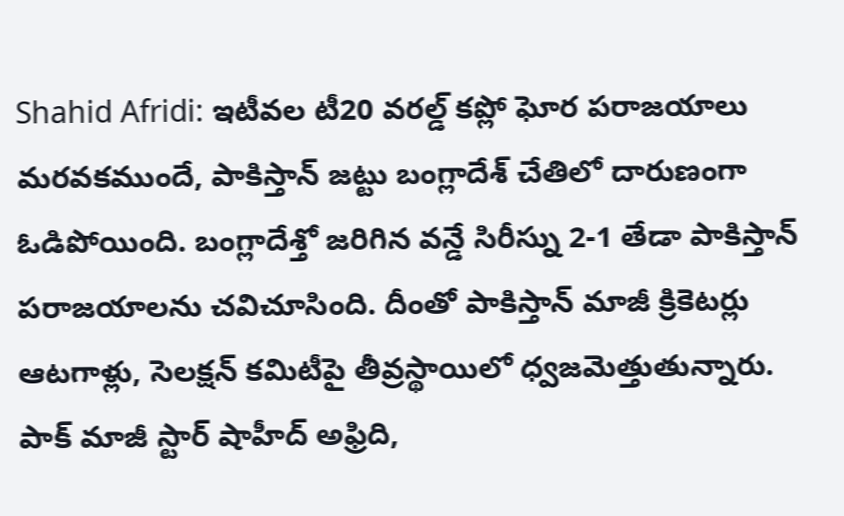Shahid Afridi: ఇటీవల టీ20 వరల్డ్ కప్లో ఘోర పరాజయాలు మరవకముందే, పాకిస్తాన్ జట్టు బంగ్లాదేశ్ చేతిలో దారుణంగా ఓడిపోయింది. బంగ్లాదేశ్తో జరిగిన వన్డే సిరీస్ను 2-1 తేడా పాకిస్తాన్ పరాజయాలను చవిచూసింది. దీంతో పాకిస్తాన్ మాజీ క్రికెటర్లు ఆటగాళ్లు, సెలక్షన్ కమిటీపై తీవ్రస్థాయిలో ధ్వజమెత్తుతున్నారు. పాక్ మాజీ స్టార్ షాహీద్ అఫ్రిది,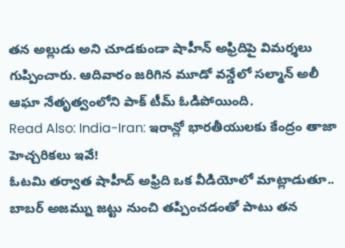తన అల్లుడు అని చూడకుండా షాహీన్ అఫ్రిదిపై విమర్శలు గుప్పించారు. ఆదివారం జరిగిన మూడో వన్డేలో సల్మాన్ అలీ ఆఘా నేతృత్వంలోని పాక్ టీమ్ ఓడిపోయింది.
Read Also: India-Iran: ఇరాన్లో భారతీయులకు కేంద్రం తాజా హెచ్చరికలు ఇవే!
ఓటమి తర్వాత షాహీద్ అఫ్రిది ఒక వీడియోలో మాట్లాడుతూ.. బాబర్ అజమ్ను జట్టు నుంచి తప్పించడంతో పాటు తన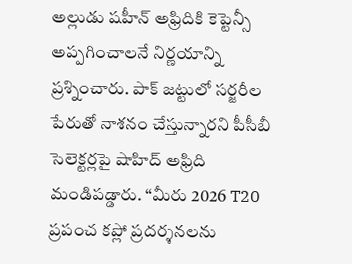అల్లుడు షహీన్ అఫ్రిదికి కెప్టెన్సీ అప్పగించాలనే నిర్ణయాన్ని ప్రశ్నించారు. పాక్ జట్టులో సర్జరీల పేరుతో నాశనం చేస్తున్నారని పీసీబీ సెలెక్టర్లపై షాహిద్ అఫ్రిది మండిపడ్డారు. “మీరు 2026 T20 ప్రపంచ కప్లో ప్రదర్శనలను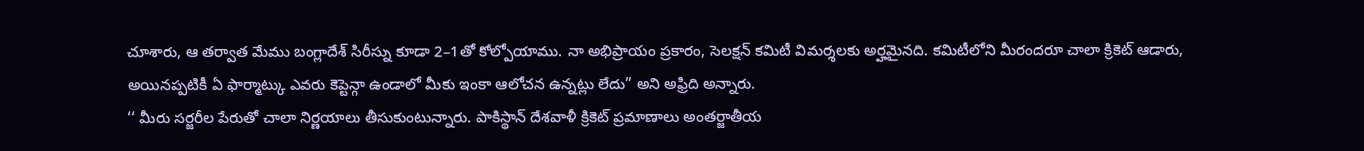చూశారు, ఆ తర్వాత మేము బంగ్లాదేశ్ సిరీస్ను కూడా 2–1తో కోల్పోయాము. నా అభిప్రాయం ప్రకారం, సెలక్షన్ కమిటీ విమర్శలకు అర్హమైనది. కమిటీలోని మీరందరూ చాలా క్రికెట్ ఆడారు, అయినప్పటికీ ఏ ఫార్మాట్కు ఎవరు కెప్టెన్గా ఉండాలో మీకు ఇంకా ఆలోచన ఉన్నట్లు లేదు” అని అఫ్రిది అన్నారు.
‘‘ మీరు సర్జరీల పేరుతో చాలా నిర్ణయాలు తీసుకుంటున్నారు. పాకిస్థాన్ దేశవాళీ క్రికెట్ ప్రమాణాలు అంతర్జాతీయ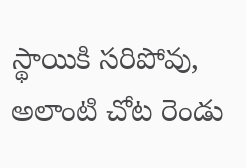స్థాయికి సరిపోవు, అలాంటి చోట రెండు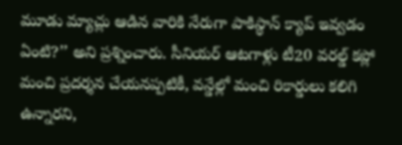మూడు మ్యాచ్లు ఆడిన వారికి నేరుగా పాకిస్థాన్ క్యాప్ ఇవ్వడం ఏంటి?’’ అని ప్రశ్నించారు. సీనియర్ ఆటగాళ్లు టీ20 వరల్డ్ కప్లో మంచి ప్రదర్శన చేయనప్పటికీ, వన్డేల్లో మంచి రికార్డులు కలిగి ఉన్నారని,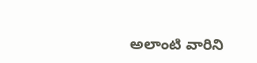అలాంటి వారిని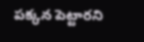పక్కన పెట్టారని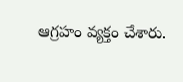ఆగ్రహం వ్యక్తం చేశారు.